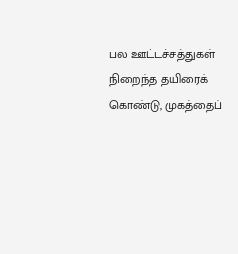பல ஊட்டச்சத்துகள் நிறைந்த தயிரைக் கொண்டு, முகத்தைப்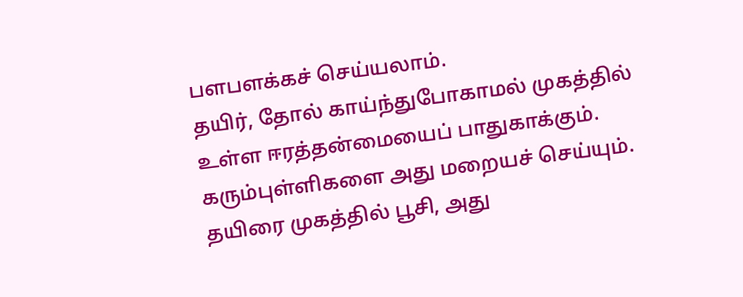பளபளக்கச் செய்யலாம்.
தயிர், தோல் காய்ந்துபோகாமல் முகத்தில் உள்ள ஈரத்தன்மையைப் பாதுகாக்கும்.
கரும்புள்ளிகளை அது மறையச் செய்யும். தயிரை முகத்தில் பூசி, அது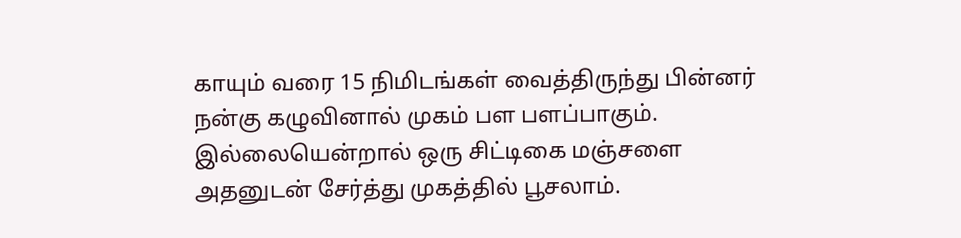காயும் வரை 15 நிமிடங்கள் வைத்திருந்து பின்னர் நன்கு கழுவினால் முகம் பள பளப்பாகும்.
இல்லையென்றால் ஒரு சிட்டிகை மஞ்சளை அதனுடன் சேர்த்து முகத்தில் பூசலாம்.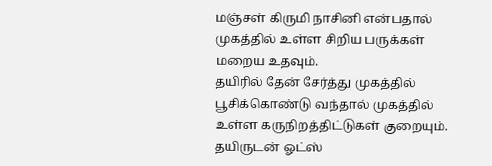மஞ்சள் கிருமி நாசினி என்பதால் முகத்தில் உள்ள சிறிய பருக்கள் மறைய உதவும்.
தயிரில் தேன் சேர்த்து முகத்தில் பூசிக்கொண்டு வந்தால் முகத்தில் உள்ள கருநிறத்திட்டுகள் குறையும். தயிருடன் ஓட்ஸ்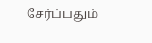சேர்ப்பதும்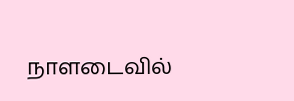நாளடைவில்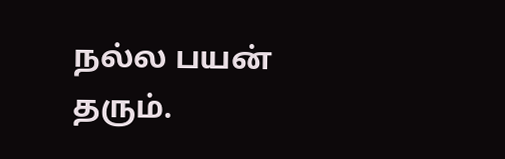நல்ல பயன் தரும்.